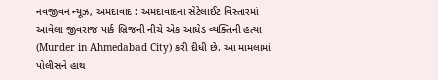નવજીવન ન્યૂઝ, અમદાવાદ : અમદાવાદના સેટેલાઈટ વિસ્તારમાં આવેલા જીવરાજ પાર્ક બ્રિજની નીચે એક આધેડ વ્યક્તિની હત્યા (Murder in Ahmedabad City) કરી દીધી છે. આ મામલામાં પોલીસને હાથ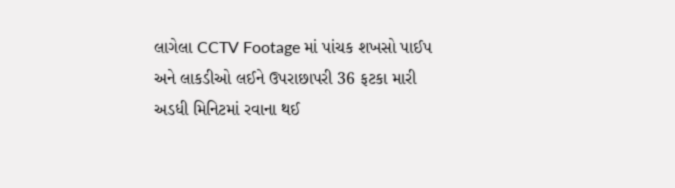લાગેલા CCTV Footage માં પાંચક શખસો પાઈપ અને લાકડીઓ લઈને ઉપરાછાપરી 36 ફટકા મારી અડધી મિનિટમાં રવાના થઈ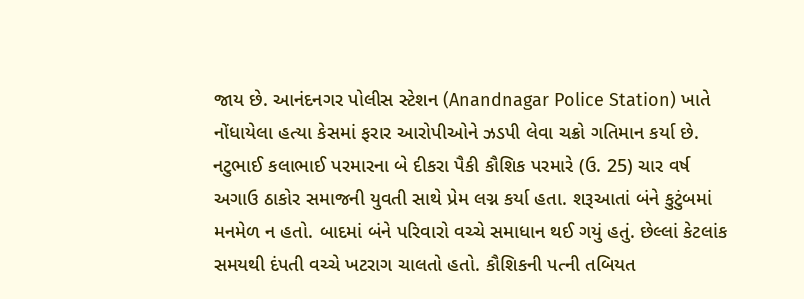જાય છે. આનંદનગર પોલીસ સ્ટેશન (Anandnagar Police Station) ખાતે નોંધાયેલા હત્યા કેસમાં ફરાર આરોપીઓને ઝડપી લેવા ચક્રો ગતિમાન કર્યા છે.
નટુભાઈ કલાભાઈ પરમારના બે દીકરા પૈકી કૌશિક પરમારે (ઉ. 25) ચાર વર્ષ અગાઉ ઠાકોર સમાજની યુવતી સાથે પ્રેમ લગ્ન કર્યા હતા. શરૂઆતાં બંને કુટુંબમાં મનમેળ ન હતો. બાદમાં બંને પરિવારો વચ્ચે સમાધાન થઈ ગયું હતું. છેલ્લાં કેટલાંક સમયથી દંપતી વચ્ચે ખટરાગ ચાલતો હતો. કૌશિકની પત્ની તબિયત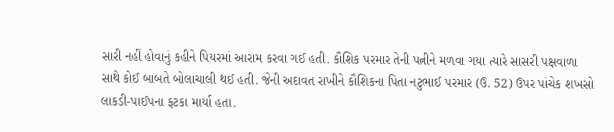સારી નહીં હોવાનું કહીને પિયરમાં આરામ કરવા ગઈ હતી. કૌશિક પરમાર તેની પત્નીને મળવા ગયા ત્યારે સાસરી પક્ષવાળા સાથે કોઈ બાબતે બોલાચાલી થઈ હતી. જેની અદાવત રાખીને કૌશિકના પિતા નટુભાઈ પરમાર (ઉ. 52) ઉપર પાંચેક શખસો લાકડી-પાઈપના ફટકા માર્યા હતા.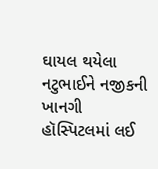ઘાયલ થયેલા નટુભાઈને નજીકની ખાનગી હૉસ્પિટલમાં લઈ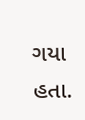ગયા હતા.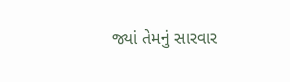જ્યાં તેમનું સારવાર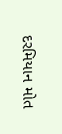દરમિયાન મોત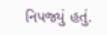નિપજ્યું હતું.